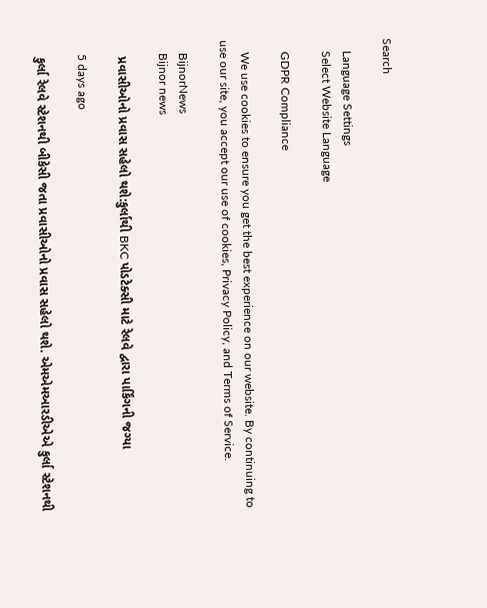Search

    Language Settings
    Select Website Language

    GDPR Compliance

    We use cookies to ensure you get the best experience on our website. By continuing to use our site, you accept our use of cookies, Privacy Policy, and Terms of Service.

    BijnorNews
    Bijnor news

    પ્રવાસીઓનો પ્રવાસ સહેલો થશે:કુર્લાથી BKC પોડટેક્સી માટે રેલવે દ્વારા પાર્કિંગની જગ્યા

    5 days ago

    કુર્લા રેલવે સ્ટેશનથી બીકેસી જતા પ્રવાસીઓનો પ્રવાસ સહેલો થશે. એમએમઆરડીએએ કુર્લા સ્ટેશનથી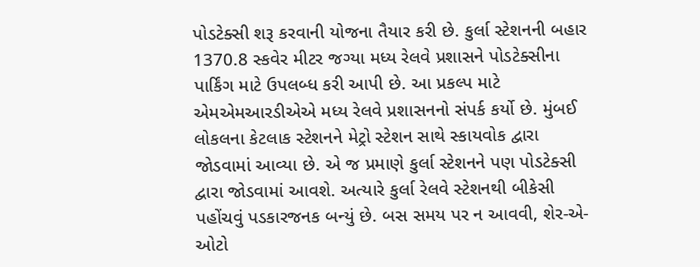પોડટેક્સી શરૂ કરવાની યોજના તૈયાર કરી છે. કુર્લા સ્ટેશનની બહાર 1370.8 સ્કવેર મીટર જગ્યા મધ્ય રેલવે પ્રશાસને પોડટેક્સીના પાર્કિંગ માટે ઉપલબ્ધ કરી આપી છે. આ પ્રકલ્પ માટે એમએમઆરડીએએ મધ્ય રેલવે પ્રશાસનનો સંપર્ક કર્યો છે. મુંબઈ લોકલના કેટલાક સ્ટેશનને મેટ્રો સ્ટેશન સાથે સ્કાયવોક દ્વારા જોડવામાં આવ્યા છે. એ જ પ્રમાણે કુર્લા સ્ટેશનને પણ પોડટેક્સી દ્વારા જોડવામાં આવશે. અત્યારે કુર્લા રેલવે સ્ટેશનથી બીકેસી પહોંચવું પડકારજનક બન્યું છે. બસ સમય પર ન આવવી, શેર-એ-ઓટો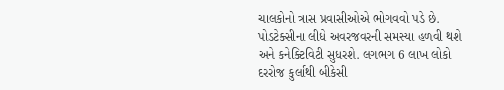ચાલકોનો ત્રાસ પ્રવાસીઓએ ભોગવવો પડે છે. પોડટેક્સીના લીધે અવરજવરની સમસ્યા હળવી થશે અને કનેક્ટિવિટી સુધરશે. લગભગ 6 લાખ લોકો દરરોજ કુર્લાથી બીકેસી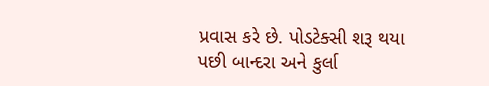પ્રવાસ કરે છે. પોડટેક્સી શરૂ થયા પછી બાન્દરા અને કુર્લા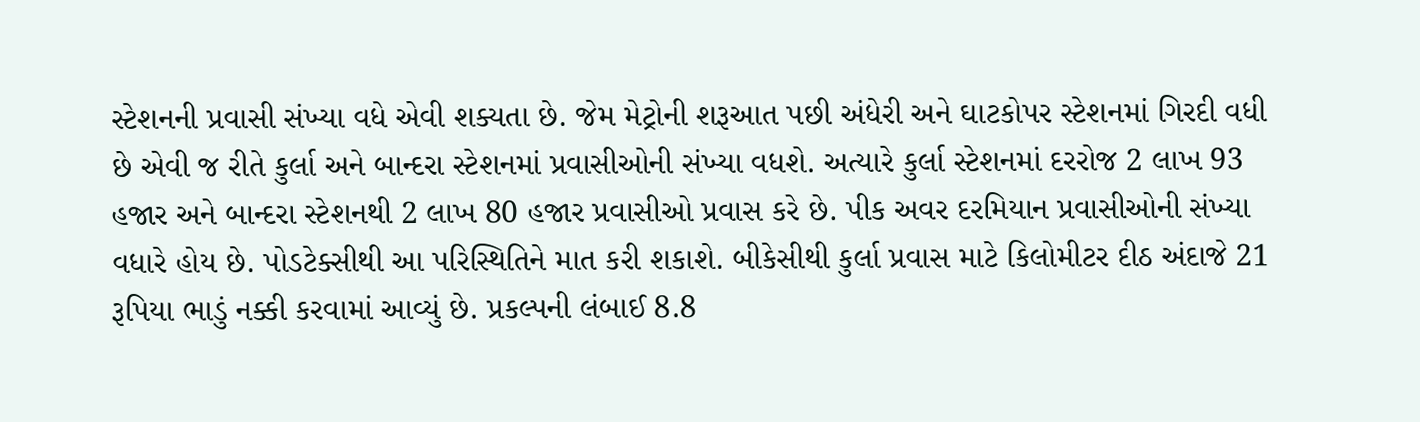સ્ટેશનની પ્રવાસી સંખ્યા વધે એવી શક્યતા છે. જેમ મેટ્રોની શરૂઆત પછી અંધેરી અને ઘાટકોપર સ્ટેશનમાં ગિરદી વધી છે એવી જ રીતે કુર્લા અને બાન્દરા સ્ટેશનમાં પ્રવાસીઓની સંખ્યા વધશે. અત્યારે કુર્લા સ્ટેશનમાં દરરોજ 2 લાખ 93 હજાર અને બાન્દરા સ્ટેશનથી 2 લાખ 80 હજાર પ્રવાસીઓ પ્રવાસ કરે છે. પીક અવર દરમિયાન પ્રવાસીઓની સંખ્યા વધારે હોય છે. પોડટેક્સીથી આ પરિસ્થિતિને માત કરી શકાશે. બીકેસીથી કુર્લા પ્રવાસ માટે કિલોમીટર દીઠ અંદાજે 21 રૂપિયા ભાડું નક્કી કરવામાં આવ્યું છે. પ્રકલ્પની લંબાઈ 8.8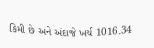કિમી છે અને અંદાજે ખર્ચ 1016.34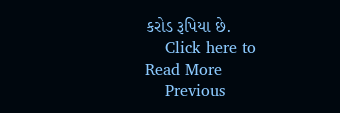કરોડ રૂપિયા છે.
    Click here to Read More
    Previous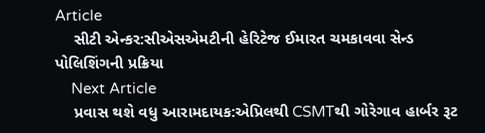Article
    સીટી એન્કર:સીએસએમટીની હેરિટેજ ઈમારત ચમકાવવા સેન્ડ પોલિશિંગની પ્રક્રિયા
    Next Article
    પ્રવાસ થશે વધુ આરામદાયક:એપ્રિલથી CSMTથી ગોરેગાવ હાર્બર રૂટ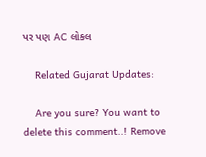પર પણ AC લોકલ

    Related Gujarat Updates:

    Are you sure? You want to delete this comment..! Remove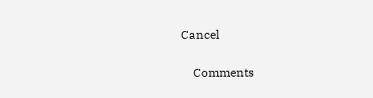Cancel

    Comments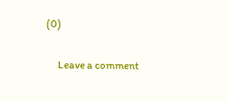(0)

      Leave a comment